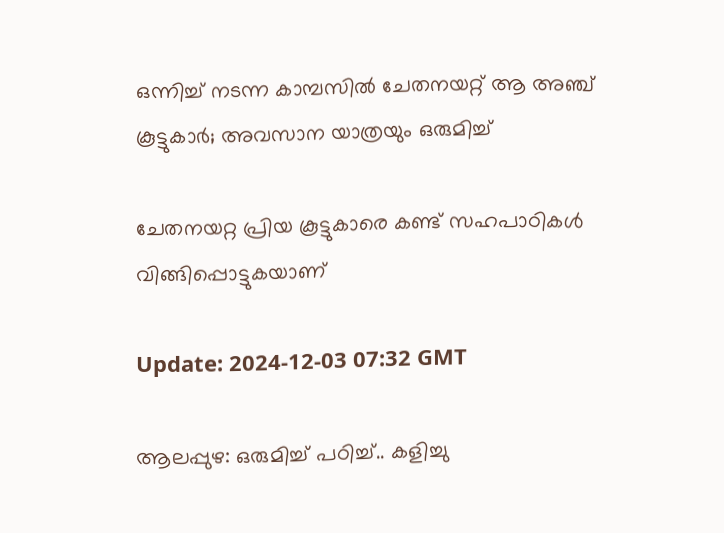ഒന്നിച്ച് നടന്ന കാമ്പസില്‍ ചേതനയറ്റ് ആ അഞ്ച് കൂട്ടുകാര്‍; അവസാന യാത്രയും ഒരുമിച്ച്

ചേതനയറ്റ പ്രിയ കൂട്ടുകാരെ കണ്ട് സഹപാഠികള്‍ വിങ്ങിപ്പൊട്ടുകയാണ്

Update: 2024-12-03 07:32 GMT

ആലപ്പുഴ: ഒരുമിച്ച് പഠിച്ച്.. കളിച്ചു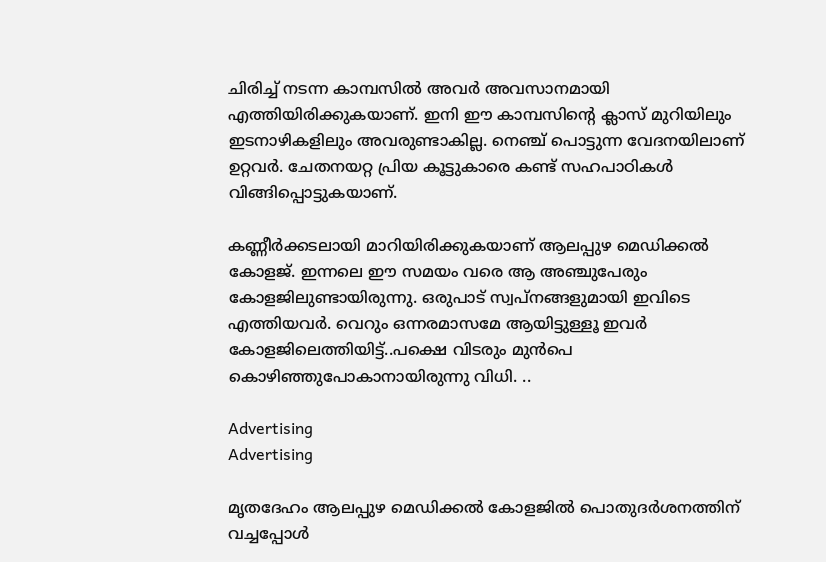ചിരിച്ച് നടന്ന കാമ്പസില്‍ അവര്‍ അവസാനമായി എത്തിയിരിക്കുകയാണ്. ഇനി ഈ കാമ്പസിന്‍റെ ക്ലാസ് മുറിയിലും ഇടനാഴികളിലും അവരുണ്ടാകില്ല. നെഞ്ച് പൊട്ടുന്ന വേദനയിലാണ് ഉറ്റവര്‍. ചേതനയറ്റ പ്രിയ കൂട്ടുകാരെ കണ്ട് സഹപാഠികള്‍ വിങ്ങിപ്പൊട്ടുകയാണ്.

കണ്ണീര്‍ക്കടലായി മാറിയിരിക്കുകയാണ് ആലപ്പുഴ മെഡിക്കല്‍ കോളജ്. ഇന്നലെ ഈ സമയം വരെ ആ അഞ്ചുപേരും കോളജിലുണ്ടായിരുന്നു. ഒരുപാട് സ്വപ്നങ്ങളുമായി ഇവിടെ എത്തിയവര്‍. വെറും ഒന്നരമാസമേ ആയിട്ടുള്ളൂ ഇവര്‍ കോളജിലെത്തിയിട്ട്..പക്ഷെ വിടരും മുന്‍പെ കൊഴിഞ്ഞുപോകാനായിരുന്നു വിധി. ..

Advertising
Advertising

മൃതദേഹം ആലപ്പുഴ മെഡിക്കല്‍ കോളജില്‍ പൊതുദര്‍ശനത്തിന് വച്ചപ്പോള്‍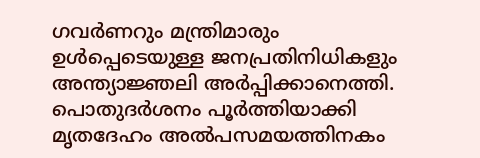ഗവർണറും മന്ത്രിമാരും ഉൾപ്പെടെയുള്ള ജനപ്രതിനിധികളും അന്ത്യാജ്ഞലി അർപ്പിക്കാനെത്തി. പൊതുദർശനം പൂർത്തിയാക്കി മൃതദേഹം അൽപസമയത്തിനകം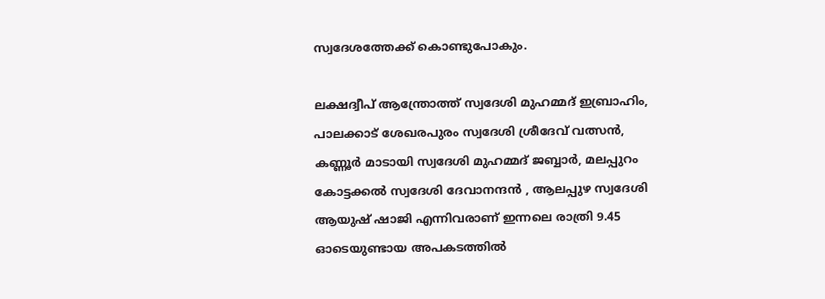സ്വദേശത്തേക്ക് കൊണ്ടുപോകും.

ലക്ഷദ്വീപ് ആന്ത്രോത്ത് സ്വദേശി മുഹമ്മദ് ഇബ്രാഹിം, പാലക്കാട് ശേഖരപുരം സ്വദേശി ശ്രീദേവ് വത്സൻ, കണ്ണൂർ മാടായി സ്വദേശി മുഹമ്മദ് ജബ്ബാർ, മലപ്പുറം കോട്ടക്കൽ സ്വദേശി ദേവാനന്ദൻ , ആലപ്പുഴ സ്വദേശി ആയുഷ് ഷാജി എന്നിവരാണ് ഇന്നലെ രാത്രി 9.45 ഓടെയുണ്ടായ അപകടത്തില്‍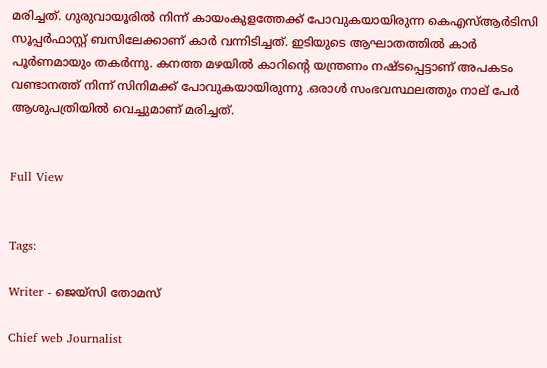മരിച്ചത്. ഗുരുവായൂരിൽ നിന്ന് കായംകുളത്തേക്ക് പോവുകയായിരുന്ന കെഎസ്ആർടിസി സൂപ്പർഫാസ്റ്റ് ബസിലേക്കാണ് കാർ വന്നിടിച്ചത്. ഇടിയുടെ ആഘാതത്തിൽ കാർ പൂർണമായും തകർന്നു. കനത്ത മഴയിൽ കാറിന്‍റെ യന്ത്രണം നഷ്ടപ്പെട്ടാണ് അപകടം വണ്ടാനത്ത് നിന്ന് സിനിമക്ക് പോവുകയായിരുന്നു .ഒരാൾ സംഭവസ്ഥലത്തും നാല് പേർ ആശുപത്രിയിൽ വെച്ചുമാണ് മരിച്ചത്.


Full View


Tags:

Writer - ജെയ്സി തോമസ്

Chief web Journalist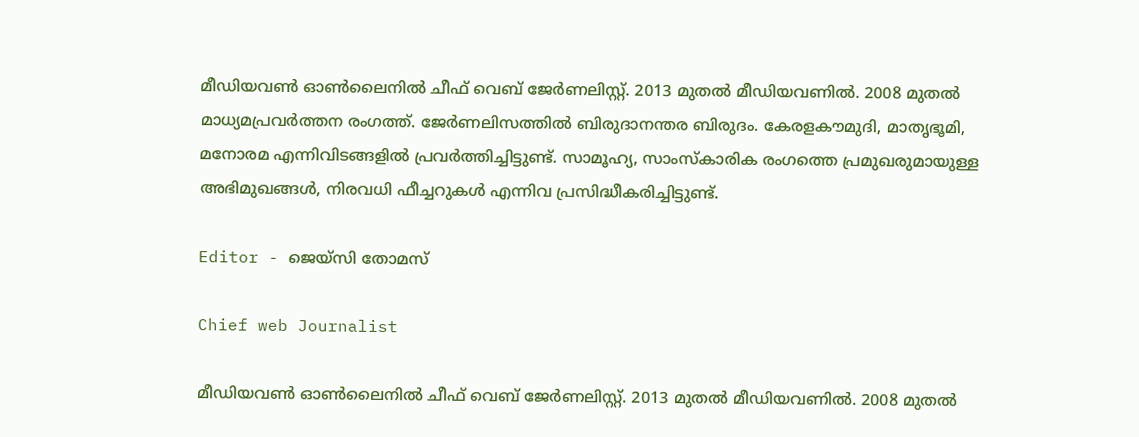മീഡിയവൺ ഓൺലൈനിൽ ചീഫ് വെബ് ജേർണലിസ്റ്റ്. 2013 മുതൽ മീഡിയവണിൽ. 2008 മുതൽ മാധ്യമപ്രവർത്തന രംഗത്ത്. ജേർണലിസത്തിൽ ബിരുദാനന്തര ബിരുദം. കേരളകൗമുദി, മാതൃഭൂമി, മനോരമ എന്നിവിടങ്ങളിൽ പ്രവർത്തിച്ചിട്ടുണ്ട്. സാമൂഹ്യ, സാംസ്‌കാരിക രംഗത്തെ പ്രമുഖരുമായുള്ള അഭിമുഖങ്ങൾ, നിരവധി ഫീച്ചറുകൾ എന്നിവ പ്രസിദ്ധീകരിച്ചിട്ടുണ്ട്.

Editor - ജെയ്സി തോമസ്

Chief web Journalist

മീഡിയവൺ ഓൺലൈനിൽ ചീഫ് വെബ് ജേർണലിസ്റ്റ്. 2013 മുതൽ മീഡിയവണിൽ. 2008 മുതൽ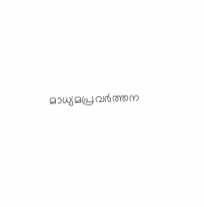മാധ്യമപ്രവർത്തന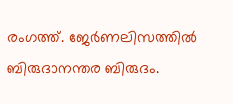രംഗത്ത്. ജേർണലിസത്തിൽ ബിരുദാനന്തര ബിരുദം.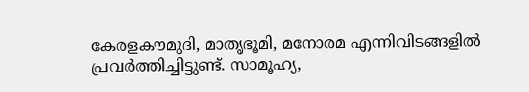കേരളകൗമുദി, മാതൃഭൂമി, മനോരമ എന്നിവിടങ്ങളിൽ പ്രവർത്തിച്ചിട്ടുണ്ട്. സാമൂഹ്യ,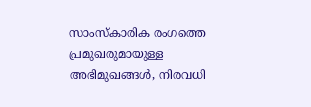സാംസ്‌കാരിക രംഗത്തെ പ്രമുഖരുമായുള്ള അഭിമുഖങ്ങൾ, നിരവധി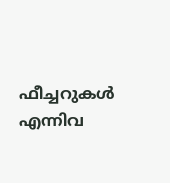ഫീച്ചറുകൾ എന്നിവ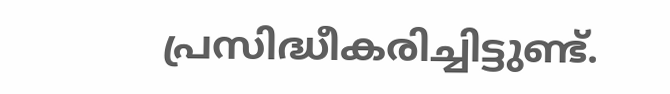പ്രസിദ്ധീകരിച്ചിട്ടുണ്ട്.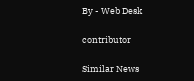By - Web Desk

contributor

Similar News